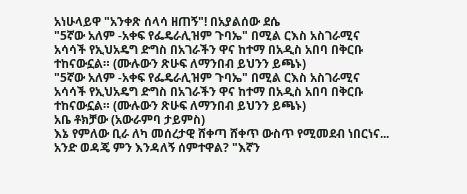አነሁላይዋ "አንቀጽ ሰላሳ ዘጠኝ"! በአያልሰው ደሴ
"5ኛው አለም -አቀፍ የፌዴራሊዝም ጉባኤ" በሚል ርእስ አስገራሚና አሳሳች የኢህአዴግ ድግስ በአገራችን ዋና ከተማ በአዲስ አበባ በቅርቡ ተከናውኗል። (ሙሉውን ጽሁፍ ለማንበብ ይህንን ይጫኑ)
"5ኛው አለም -አቀፍ የፌዴራሊዝም ጉባኤ" በሚል ርእስ አስገራሚና አሳሳች የኢህአዴግ ድግስ በአገራችን ዋና ከተማ በአዲስ አበባ በቅርቡ ተከናውኗል። (ሙሉውን ጽሁፍ ለማንበብ ይህንን ይጫኑ)
አቤ ቶክቻው (አውራምባ ታይምስ)
እኔ የምለው ቢራ ለካ መሰረታዊ ሸቀጣ ሸቀጥ ውስጥ የሚመደብ ነበርነና... አንድ ወዳጄ ምን እንዳለኝ ሰምተዋል? "እኛን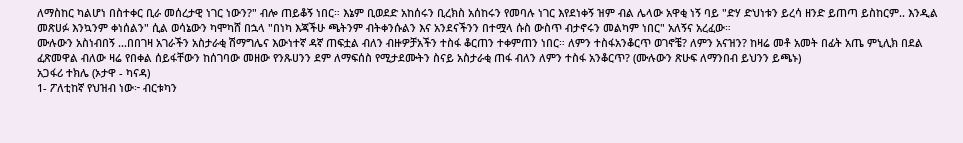ለማስከር ካልሆነ በስተቀር ቢራ መሰረታዊ ነገር ነውን?" ብሎ ጠይቆኝ ነበር። እኔም ቢወደድ አከሰሩን ቢረክስ አሰከሩን የመባሉ ነገር እየደነቀኝ ዝም ብል ሌላው አዋቂ ነኝ ባይ "ድሃ ድህነቱን ይረሳ ዘንድ ይጠጣ ይስከርም.. እንዲል መጽሀፉ እንኳንም ቀነሰልን" ሲል ወሳኔውን ካሞካሸ በኋላ "በነካ እጃችሁ ጫትንም ብትቀንሱልን እና አንደናችንን በተሟላ ሱስ ውስጥ ብታኖሩን መልካም ነበር" አለኝና አረፈው።
ሙሉውን አስነብበኝ ...በበገዛ አገራችን አስታራቂ ሽማግሌና እውነተኛ ዳኛ ጠፍቷል ብለን ብዙዎቻአችን ተስፋ ቆርጠን ተቀምጠን ነበር። ለምን ተስፋአንቆርጥ ወገኖቼ? ለምን አናዝን? ከዛሬ መቶ አመት በፊት አጤ ምኒሊክ በደል ፈጽመዋል ብለው ዛሬ የበቀል ሰይፋቸውን ከሰገባው መዘው የንጹሀንን ደም ለማፍሰስ የሚታደሙትን ስናይ አስታራቂ ጠፋ ብለን ለምን ተስፋ አንቆርጥ? (ሙሉውን ጽሁፍ ለማንበብ ይህንን ይጫኑ)
አጋፋሪ ተክሌ (ኦታዋ - ካናዳ)
1- ፖለቲከኛ የህዝብ ነው፦ ብርቱካን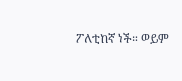ፖለቲከኛ ነች። ወይም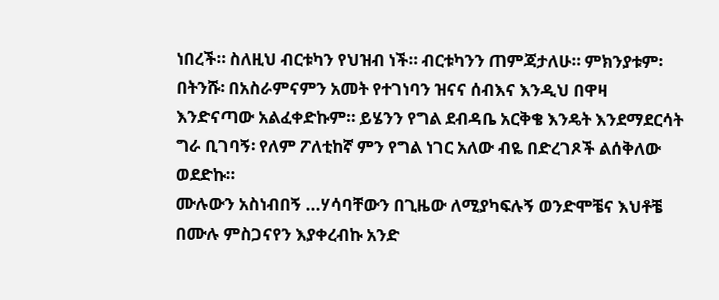ነበረች። ስለዚህ ብርቱካን የህዝብ ነች። ብርቱካንን ጠምጃታለሁ። ምክንያቱም፡ በትንሹ፡ በአስራምናምን አመት የተገነባን ዝናና ሰብእና እንዲህ በዋዛ እንድናጣው አልፈቀድኩም። ይሄንን የግል ደብዳቤ አርቅቄ እንዴት እንደማደርሳት ግራ ቢገባኝ፡ የለም ፖለቲከኛ ምን የግል ነገር አለው ብዬ በድረገጾች ልሰቅለው ወደድኩ።
ሙሉውን አስነብበኝ ...ሃሳባቸውን በጊዜው ለሚያካፍሉኝ ወንድሞቼና እህቶቼ በሙሉ ምስጋናየን እያቀረብኩ አንድ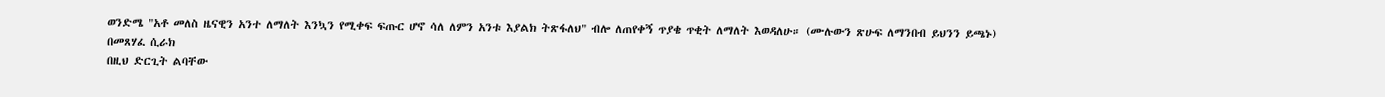ወንድሜ "አቶ መለስ ዜናዊን አንተ ለማለት እንኳን የሚቀፍ ፍጡር ሆኖ ሳለ ለምን አንቱ እያልክ ትጽፋለህ" ብሎ ለጠየቀኝ ጥያቄ ጥቂት ለማለት እወዳለሁ። (ሙሉውን ጽሁፍ ለማንበብ ይህንን ይጫኑ)
በመጸሃፈ ሲራክ
በዚህ ድርጊት ልባቸው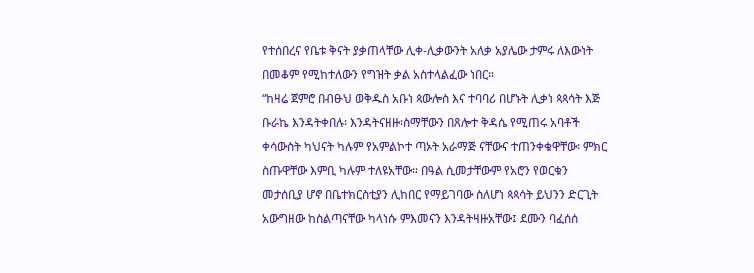የተሰበረና የቤቱ ቅናት ያቃጠላቸው ሊቀ-ሊቃውንት አለቃ አያሌው ታምሩ ለእውነት በመቆም የሚከተለውን የግዝት ቃል አስተላልፈው ነበር።
“ከዛሬ ጀምሮ በብፁህ ወቅዱስ አቡነ ጳውሎስ እና ተባባሪ በሆኑት ሊቃነ ጳጳሳት እጅ ቡራኬ እንዳትቀበሉ፡ እንዳትናዘዙ፡ስማቸውን በጸሎተ ቅዳሴ የሚጠሩ አባቶች ቀሳውስት ካህናት ካሉም የአምልኮተ ጣኦት አራማጅ ናቸውና ተጠንቀቁዋቸው፡ ምክር ስጡዋቸው እምቢ ካሉም ተለዩአቸው። በዓል ሲመታቸውም የአሮን የወርቁን መታሰቢያ ሆኖ በቤተክርስቲያን ሊከበር የማይገባው ስለሆነ ጳጳሳት ይህንን ድርጊት አውግዘው ከስልጣናቸው ካላነሱ ምእመናን እንዳትዛዙአቸው፤ ደሙን ባፈሰሰ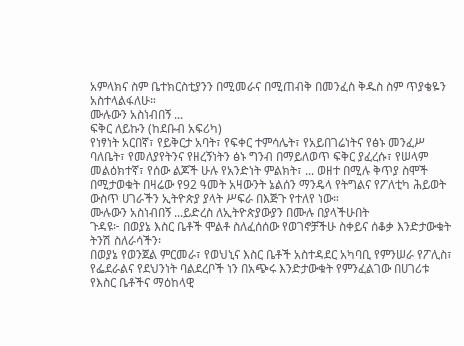አምላክና ስም ቤተክርስቲያንን በሚመራና በሚጠብቅ በመንፈስ ቅዱስ ስም ጥያቄዬን አስተላልፋለሁ።
ሙሉውን አስነብበኝ ...
ፍቅር ለይኩን (ከደቡብ አፍሪካ)
የነፃነት አርበኛ፣ የይቅርታ አባት፣ የፍቀር ተምሳሌት፣ የአይበገሬነትና የፅኑ መንፈሥ ባለቤት፣ የመለያየትንና የዘረኝነትን ፅኑ ግንብ በማይለወጥ ፍቅር ያፈረሱ፣ የሠላም መልዕክተኛ፣ የሰው ልጆች ሁሉ የአንድነት ምልክት፣ ... ወዘተ በሚሉ ቅጥያ ስሞች በሚታወቁት በዛሬው የ92 ዓመት አዛውንት ኔልሰን ማንዴላ የትግልና የፖለቲካ ሕይወት ውስጥ ሀገራችን ኢትዮጵያ ያላት ሥፍራ በእጅጉ የተለየ ነው።
ሙሉውን አስነብበኝ ...ይድረስ ለኢትዮጵያውያን በሙሉ በያላችሁበት
ጉዳዩ፦ በወያኔ እስር ቤቶች ሞልቶ ስለፈሰሰው የወገኖቻችሁ ስቀይና ሰቆቃ እንድታውቁት
ትንሽ ስለራሳችን፡
በወያኔ የወንጀል ምርመራ፣ የወህኒና እስር ቤቶች አስተዳደር አካባቢ የምንሠራ የፖሊስ፣ የፌደራልና የደህንነት ባልደረቦች ነን በአጭሩ እንድታውቁት የምንፈልገው በሀገሪቱ የእስር ቤቶችና ማዕከላዊ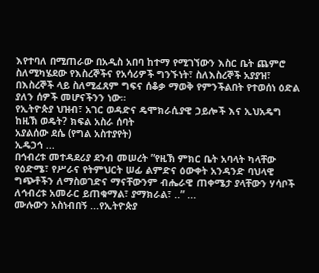እየተባለ በሚጠራው በአዲስ አበባ ከተማ የሚገኘውን እስር ቤት ጨምሮ ስለሚካሄደው የእስረኞችና የአሳሪዎች ግንኙነት፣ ስለእስረኞች አያያዝ፣ በእስረኞች ላይ ስለሚፈጸም ግፍና ሰቆቃ ማወቅ የምንችልበት የተወሰነ ዕድል ያለን ሰዎች መሆናችንን ነው።
የኢትዮጵያ ህዝብ፣ አገር ወዳድና ዴሞክራሲያዊ ኃይሎች እና ኢህአዴግ ከዚኽ ወዴት? ክፍል አስራ ሰባት
አያልሰው ደሴ (የግል አስተያየት)
ኢዴኃኅ ...
በኅብረቱ መተዳደሪያ ደንብ መሠረት ”የዚኽ ምክር ቤት አባላት ካላቸው የዕድሜ፣ የሥራና የትምህርት ሠፊ ልምድና ዕውቀት አንዳንድ ባህላዊ ግጭቶችን ለማስወገድና ማናቸውንም ብሔራዊ ጠቀሜታ ያላቸውን ሃሳቦች ለኅብረቱ አመራር ይጠቁማል፣ ያማክራል፣ ..” ...
ሙሉውን አስነብበኝ ...የኢትዮጵያ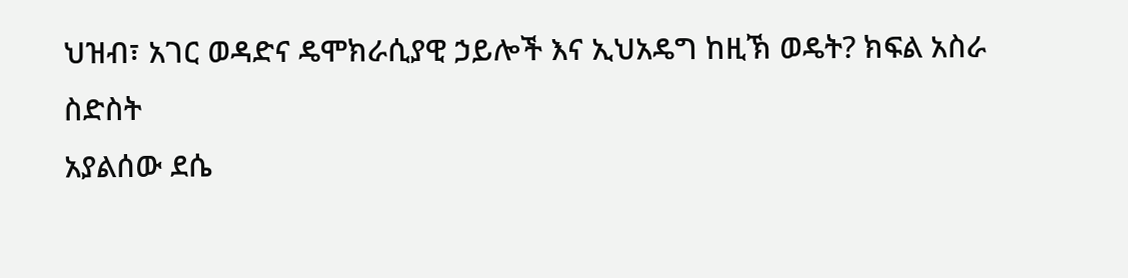ህዝብ፣ አገር ወዳድና ዴሞክራሲያዊ ኃይሎች እና ኢህአዴግ ከዚኽ ወዴት? ክፍል አስራ ስድስት
አያልሰው ደሴ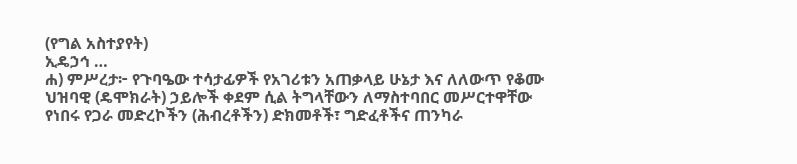(የግል አስተያየት)
ኢዴኃኅ …
ሐ) ምሥረታ፦ የጉባዔው ተሳታፊዎች የአገሪቱን አጠቃላይ ሁኔታ እና ለለውጥ የቆሙ ህዝባዊ (ዴሞክራት) ኃይሎች ቀደም ሲል ትግላቸውን ለማስተባበር መሥርተዋቸው የነበሩ የጋራ መድረኮችን (ሕብረቶችን) ድክመቶች፣ ግድፈቶችና ጠንካራ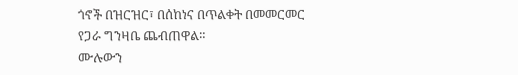ጎኖች በዝርዝር፣ በሰከነና በጥልቀት በመመርመር የጋራ ግንዛቤ ጨብጠዋል።
ሙሉውን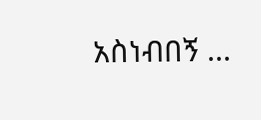አስነብበኝ ...